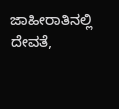ಜಾಹೀರಾತಿನಲ್ಲಿ ದೇವತೆ,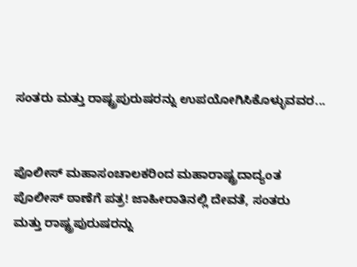ಸಂತರು ಮತ್ತು ರಾಷ್ಟ್ರಪುರುಷರನ್ನು ಉಪಯೋಗಿಸಿಕೊಳ್ಳುವವರ...


ಪೊಲೀಸ್ ಮಹಾಸಂಚಾಲಕರಿಂದ ಮಹಾರಾಷ್ಟ್ರದಾದ್ಯಂತ
ಪೊಲೀಸ್ ಠಾಣೆಗೆ ಪತ್ರ! ಜಾಹೀರಾತಿನಲ್ಲಿ ದೇವತೆ, ಸಂತರು
ಮತ್ತು ರಾಷ್ಟ್ರಪುರುಷರನ್ನು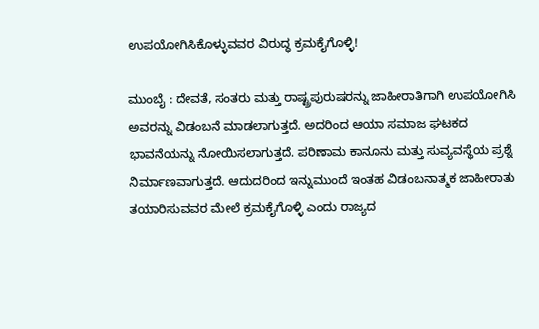ಉಪಯೋಗಿಸಿಕೊಳ್ಳುವವರ ವಿರುದ್ಧ ಕ್ರಮಕೈಗೊಳ್ಳಿ!

ಮುಂಬೈ : ದೇವತೆ, ಸಂತರು ಮತ್ತು ರಾಷ್ಟ್ರಪುರುಷರನ್ನು ಜಾಹೀರಾತಿಗಾಗಿ ಉಪಯೋಗಿಸಿ ಅವರನ್ನು ವಿಡಂಬನೆ ಮಾಡಲಾಗುತ್ತದೆ. ಅದರಿಂದ ಆಯಾ ಸಮಾಜ ಘಟಕದ ಭಾವನೆಯನ್ನು ನೋಯಿಸಲಾಗುತ್ತದೆ. ಪರಿಣಾಮ ಕಾನೂನು ಮತ್ತು ಸುವ್ಯವಸ್ಥೆಯ ಪ್ರಶ್ನೆ ನಿರ್ಮಾಣವಾಗುತ್ತದೆ. ಆದುದರಿಂದ ಇನ್ನುಮುಂದೆ ಇಂತಹ ವಿಡಂಬನಾತ್ಮಕ ಜಾಹೀರಾತು ತಯಾರಿಸುವವರ ಮೇಲೆ ಕ್ರಮಕೈಗೊಳ್ಳಿ ಎಂದು ರಾಜ್ಯದ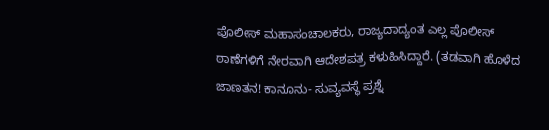ಪೊಲೀಸ್ ಮಹಾಸಂಚಾಲಕರು, ರಾಜ್ಯದಾದ್ಯಂತ ಎಲ್ಲ ಪೊಲೀಸ್ ಠಾಣೆಗಳಿಗೆ ನೇರವಾಗಿ ಆದೇಶಪತ್ರ ಕಳುಹಿಸಿದ್ದಾರೆ. (ತಡವಾಗಿ ಹೊಳೆದ ಜಾಣತನ! ಕಾನೂನು- ಸುವ್ಯವಸ್ಥೆ ಪ್ರಶ್ನೆ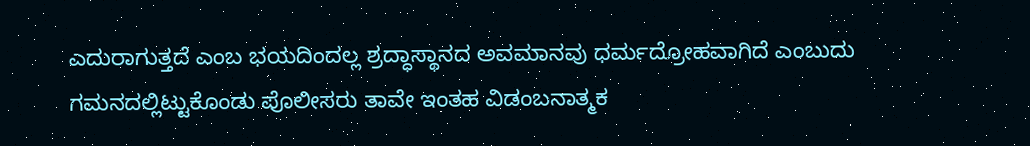ಎದುರಾಗುತ್ತದೆ ಎಂಬ ಭಯದಿಂದಲ್ಲ ಶ್ರದ್ಧಾಸ್ಥಾನದ ಅವಮಾನವು ಧರ್ಮದ್ರೋಹವಾಗಿದೆ ಎಂಬುದು ಗಮನದಲ್ಲಿಟ್ಟುಕೊಂಡು ಪೊಲೀಸರು ತಾವೇ ಇಂತಹ ವಿಡಂಬನಾತ್ಮಕ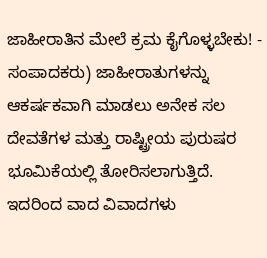ಜಾಹೀರಾತಿನ ಮೇಲೆ ಕ್ರಮ ಕೈಗೊಳ್ಳಬೇಕು! - ಸಂಪಾದಕರು) ಜಾಹೀರಾತುಗಳನ್ನು ಆಕರ್ಷಕವಾಗಿ ಮಾಡಲು ಅನೇಕ ಸಲ ದೇವತೆಗಳ ಮತ್ತು ರಾಷ್ಟ್ರೀಯ ಪುರುಷರ ಭೂಮಿಕೆಯಲ್ಲಿ ತೋರಿಸಲಾಗುತ್ತಿದೆ. ಇದರಿಂದ ವಾದ ವಿವಾದಗಳು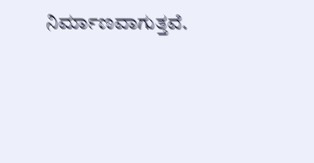ನಿರ್ಮಾಣವಾಗುತ್ತವೆ.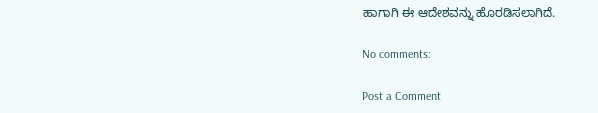ಹಾಗಾಗಿ ಈ ಆದೇಶವನ್ನು ಹೊರಡಿಸಲಾಗಿದೆ.

No comments:

Post a Comment